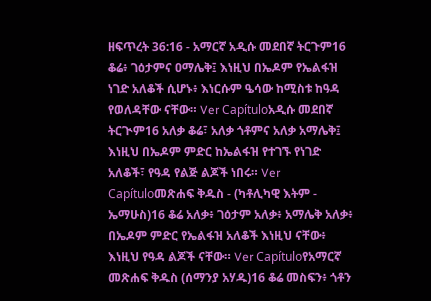ዘፍጥረት 36:16 - አማርኛ አዲሱ መደበኛ ትርጉም16 ቆሬ፥ ገዕታምና ዐማሌቅ፤ እነዚህ በኤዶም የኤልፋዝ ነገድ አለቆች ሲሆኑ፥ እነርሱም ዔሳው ከሚስቱ ከዓዳ የወለዳቸው ናቸው። Ver Capítuloአዲሱ መደበኛ ትርጒም16 አለቃ ቆሬ፣ አለቃ ጎቶምና አለቃ አማሌቅ፤ እነዚህ በኤዶም ምድር ከኤልፋዝ የተገኙ የነገድ አለቆች፣ የዓዳ የልጅ ልጆች ነበሩ። Ver Capítuloመጽሐፍ ቅዱስ - (ካቶሊካዊ እትም - ኤማሁስ)16 ቆሬ አለቃ፥ ገዕታም አለቃ፥ አማሌቅ አለቃ፥ በኤዶም ምድር የኤልፋዝ አለቆች እነዚህ ናቸው፥ እነዚህ የዓዳ ልጆች ናቸው። Ver Capítuloየአማርኛ መጽሐፍ ቅዱስ (ሰማንያ አሃዱ)16 ቆሬ መስፍን፥ ጎቶን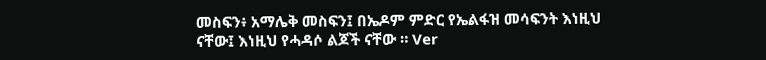መስፍን፥ አማሌቅ መስፍን፤ በኤዶም ምድር የኤልፋዝ መሳፍንት እነዚህ ናቸው፤ እነዚህ የሓዳሶ ልጆች ናቸው ። Ver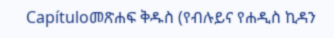Capítuloመጽሐፍ ቅዱስ (የብሉይና የሐዲስ ኪዳን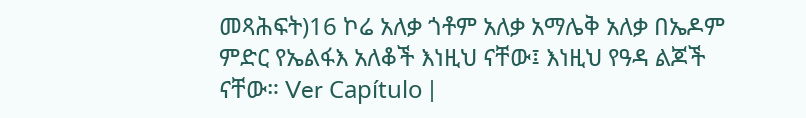መጻሕፍት)16 ኮሬ አለቃ ጎቶም አለቃ አማሌቅ አለቃ በኤዶም ምድር የኤልፋእ አለቆች እነዚህ ናቸው፤ እነዚህ የዓዳ ልጆች ናቸው። Ver Capítulo |